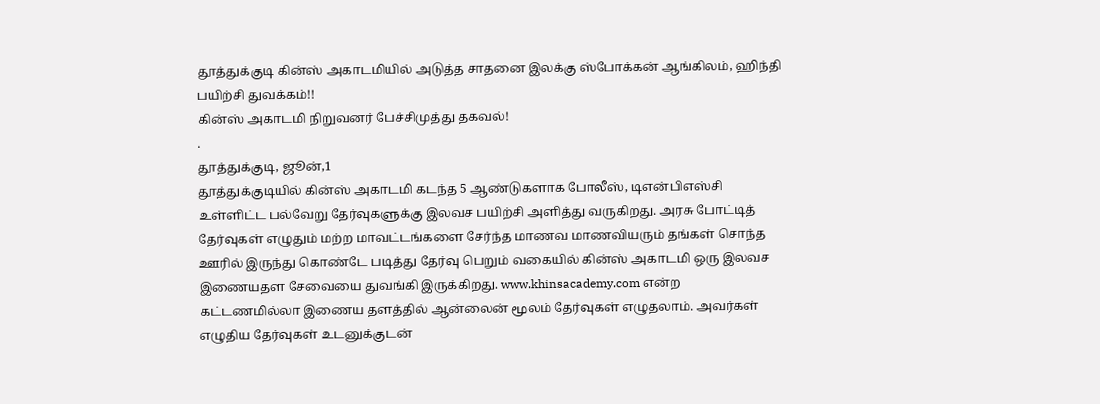தூத்துக்குடி கின்ஸ் அகாடமியில் அடுத்த சாதனை இலக்கு ஸ்போக்கன் ஆங்கிலம், ஹிந்தி பயிற்சி துவக்கம்!!
கின்ஸ் அகாடமி நிறுவனர் பேச்சிமுத்து தகவல்!
.
தூத்துக்குடி, ஜூன்,1
தூத்துக்குடியில் கின்ஸ் அகாடமி கடந்த 5 ஆண்டுகளாக போலீஸ், டிஎன்பிஎஸ்சி உள்ளிட்ட பல்வேறு தேர்வுகளுக்கு இலவச பயிற்சி அளித்து வருகிறது. அரசு போட்டித் தேர்வுகள் எழுதும் மற்ற மாவட்டங்களை சேர்ந்த மாணவ மாணவியரும் தங்கள் சொந்த ஊரில் இருந்து கொண்டே படித்து தேர்வு பெறும் வகையில் கின்ஸ் அகாடமி ஒரு இலவச இணையதள சேவையை துவங்கி இருக்கிறது. www.khinsacademy.com என்ற கட்டணமில்லா இணைய தளத்தில் ஆன்லைன் மூலம் தேர்வுகள் எழுதலாம். அவர்கள் எழுதிய தேர்வுகள் உடனுக்குடன்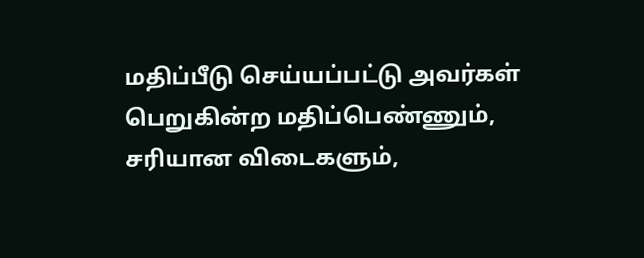மதிப்பீடு செய்யப்பட்டு அவர்கள் பெறுகின்ற மதிப்பெண்ணும், சரியான விடைகளும்,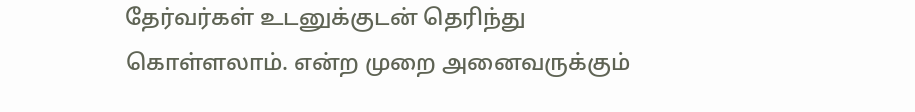தேர்வர்கள் உடனுக்குடன் தெரிந்து கொள்ளலாம். என்ற முறை அனைவருக்கும்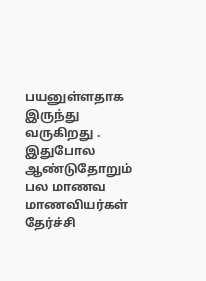பயனுள்ளதாக இருந்து வருகிறது .
இதுபோல ஆண்டுதோறும் பல மாணவ மாணவியர்கள் தேர்ச்சி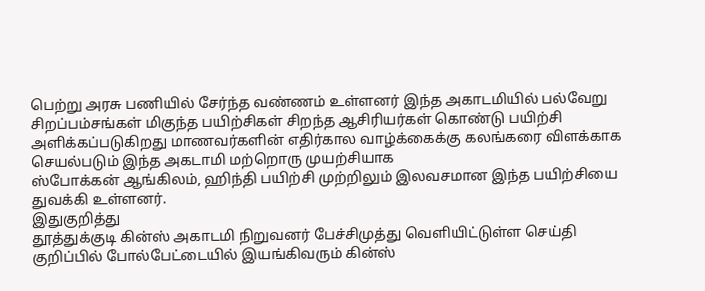பெற்று அரசு பணியில் சேர்ந்த வண்ணம் உள்ளனர் இந்த அகாடமியில் பல்வேறு சிறப்பம்சங்கள் மிகுந்த பயிற்சிகள் சிறந்த ஆசிரியர்கள் கொண்டு பயிற்சி அளிக்கப்படுகிறது மாணவர்களின் எதிர்கால வாழ்க்கைக்கு கலங்கரை விளக்காக செயல்படும் இந்த அகடாமி மற்றொரு முயற்சியாக
ஸ்போக்கன் ஆங்கிலம், ஹிந்தி பயிற்சி முற்றிலும் இலவசமான இந்த பயிற்சியை துவக்கி உள்ளனர்.
இதுகுறித்து
தூத்துக்குடி கின்ஸ் அகாடமி நிறுவனர் பேச்சிமுத்து வெளியிட்டுள்ள செய்தி குறிப்பில் போல்பேட்டையில் இயங்கிவரும் கின்ஸ்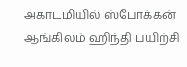அகாடமியில் ஸ்போக்கன் ஆங்கிலம் ஹிந்தி பயிற்சி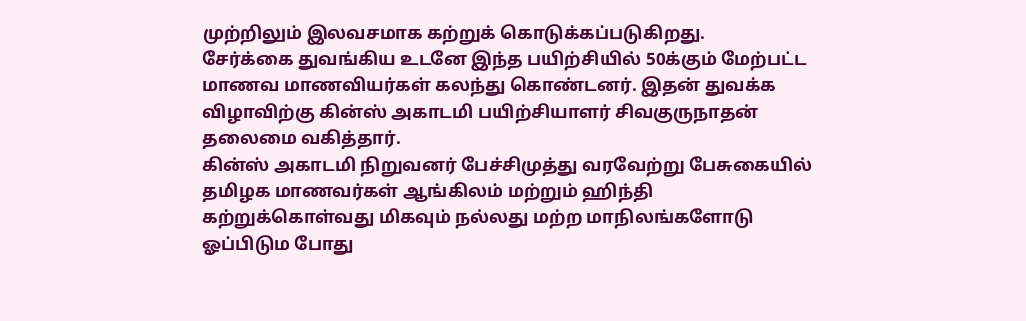முற்றிலும் இலவசமாக கற்றுக் கொடுக்கப்படுகிறது.
சேர்க்கை துவங்கிய உடனே இந்த பயிற்சியில் 50க்கும் மேற்பட்ட மாணவ மாணவியர்கள் கலந்து கொண்டனர். இதன் துவக்க விழாவிற்கு கின்ஸ் அகாடமி பயிற்சியாளர் சிவகுருநாதன் தலைமை வகித்தார்.
கின்ஸ் அகாடமி நிறுவனர் பேச்சிமுத்து வரவேற்று பேசுகையில் தமிழக மாணவர்கள் ஆங்கிலம் மற்றும் ஹிந்தி கற்றுக்கொள்வது மிகவும் நல்லது மற்ற மாநிலங்களோடு ஓப்பிடும போது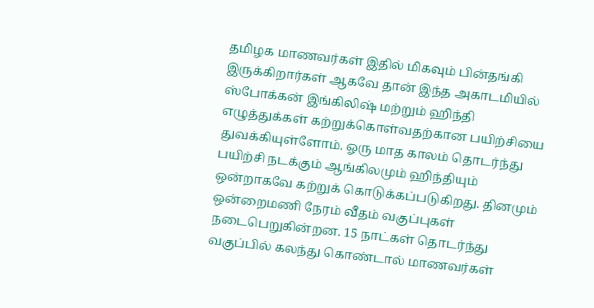தமிழக மாணவர்கள் இதில் மிகவும் பின்தங்கி இருக்கிறார்கள் ஆகவே தான் இந்த அகாடமியில் ஸ்போக்கன் இங்கிலிஷ் மற்றும் ஹிந்தி எழுத்துக்கள் கற்றுக்கொள்வதற்கான பயிற்சியை துவக்கியுள்ளோம். ஓரு மாத காலம் தொடர்ந்து பயிற்சி நடக்கும் ஆங்கிலமும் ஹிந்தியும் ஒன்றாகவே கற்றுக் கொடுக்கப்படுகிறது. தினமும் ஒன்றைமணி நேரம் வீதம் வகுப்புகள் நடைபெறுகின்றன. 15 நாட்கள் தொடர்ந்து வகுப்பில் கலந்து கொண்டால் மாணவர்கள்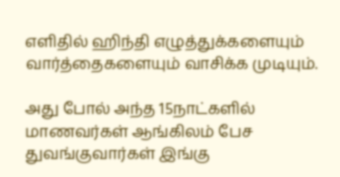எளிதில் ஹிந்தி எழுத்துக்களையும் வார்த்தைகளையும் வாசிக்க முடியும்.

அது போல் அந்த 15நாட்களில் மாணவர்கள் ஆங்கிலம் பேச துவங்குவார்கள் இங்கு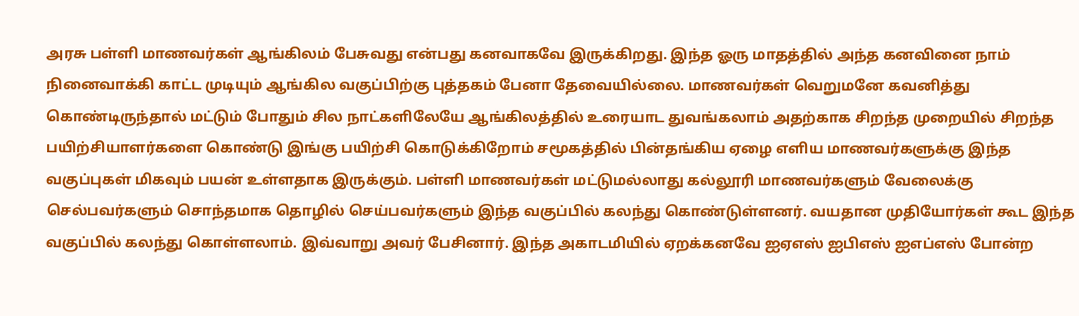அரசு பள்ளி மாணவர்கள் ஆங்கிலம் பேசுவது என்பது கனவாகவே இருக்கிறது. இந்த ஓரு மாதத்தில் அந்த கனவினை நாம் நினைவாக்கி காட்ட முடியும் ஆங்கில வகுப்பிற்கு புத்தகம் பேனா தேவையில்லை. மாணவர்கள் வெறுமனே கவனித்து கொண்டிருந்தால் மட்டும் போதும் சில நாட்களிலேயே ஆங்கிலத்தில் உரையாட துவங்கலாம் அதற்காக சிறந்த முறையில் சிறந்த பயிற்சியாளர்களை கொண்டு இங்கு பயிற்சி கொடுக்கிறோம் சமூகத்தில் பின்தங்கிய ஏழை எளிய மாணவர்களுக்கு இந்த வகுப்புகள் மிகவும் பயன் உள்ளதாக இருக்கும். பள்ளி மாணவர்கள் மட்டுமல்லாது கல்லூரி மாணவர்களும் வேலைக்கு செல்பவர்களும் சொந்தமாக தொழில் செய்பவர்களும் இந்த வகுப்பில் கலந்து கொண்டுள்ளனர். வயதான முதியோர்கள் கூட இந்த வகுப்பில் கலந்து கொள்ளலாம். இவ்வாறு அவர் பேசினார். இந்த அகாடமியில் ஏறக்கனவே ஐஏஎஸ் ஐபிஎஸ் ஐஎப்எஸ் போன்ற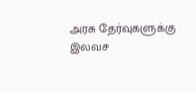அரசு தேர்வுகளுக்கு இலவச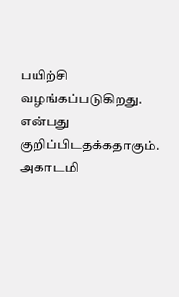பயிற்சி வழங்கப்படுகிறது. என்பது குறிப்பிடதக்கதாகும். அகாடமி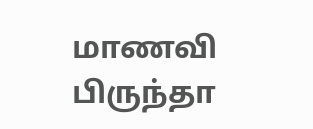மாணவி பிருந்தா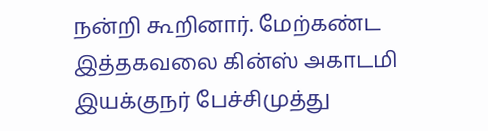நன்றி கூறினார். மேற்கண்ட இத்தகவலை கின்ஸ் அகாடமி இயக்குநர் பேச்சிமுத்து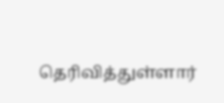தெரிவித்துள்ளார்